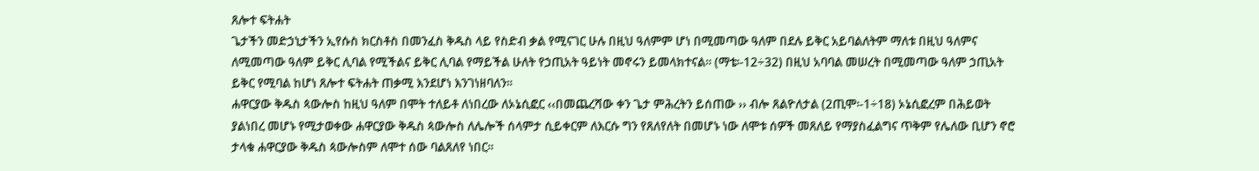ጸሎተ ፍትሐት
ጌታችን መድኃኒታችን ኢየሱስ ክርስቶስ በመንፈስ ቅዱስ ላይ የስድብ ቃል የሚናገር ሁሉ በዚህ ዓለምም ሆነ በሚመጣው ዓለም በደሉ ይቅር አይባልለትም ማለቱ በዚህ ዓለምና ለሚመጣው ዓለም ይቅር ሊባል የሚችልና ይቅር ሊባል የማይችል ሁለት የኃጢአት ዓይነት መኖሩን ይመላክተናል፡፡ (ማቴ፡-12÷32) በዚህ አባባል መሠረት በሚመጣው ዓለም ኃጢአት ይቅር የሚባል ከሆነ ጸሎተ ፍትሐት ጠቃሚ እንደሆነ እንገነዘባለን፡፡
ሐዋርያው ቅዱስ ጳውሎስ ከዚህ ዓለም በሞት ተለይቶ ለነበረው ለኦኔሲፎር ‹‹በመጨረሻው ቀን ጌታ ምሕረትን ይሰጠው ›› ብሎ ጸልዮለታል (2ጢሞ፡-1÷18) ኦኔሲፎረም በሕይወት ያልነበረ መሆኑ የሚታወቀው ሐዋርያው ቅዱስ ጳውሎስ ለሌሎች ሰላምታ ሲይቀርም ለእርሱ ግን የጸለየለት በመሆኑ ነው ለሞቱ ሰዎች መጸለይ የማያስፈልግና ጥቅም የሌለው ቢሆን ኖሮ ታላቁ ሐዋርያው ቅዱስ ጳውሎስም ለሞተ ሰው ባልጸለየ ነበር፡፡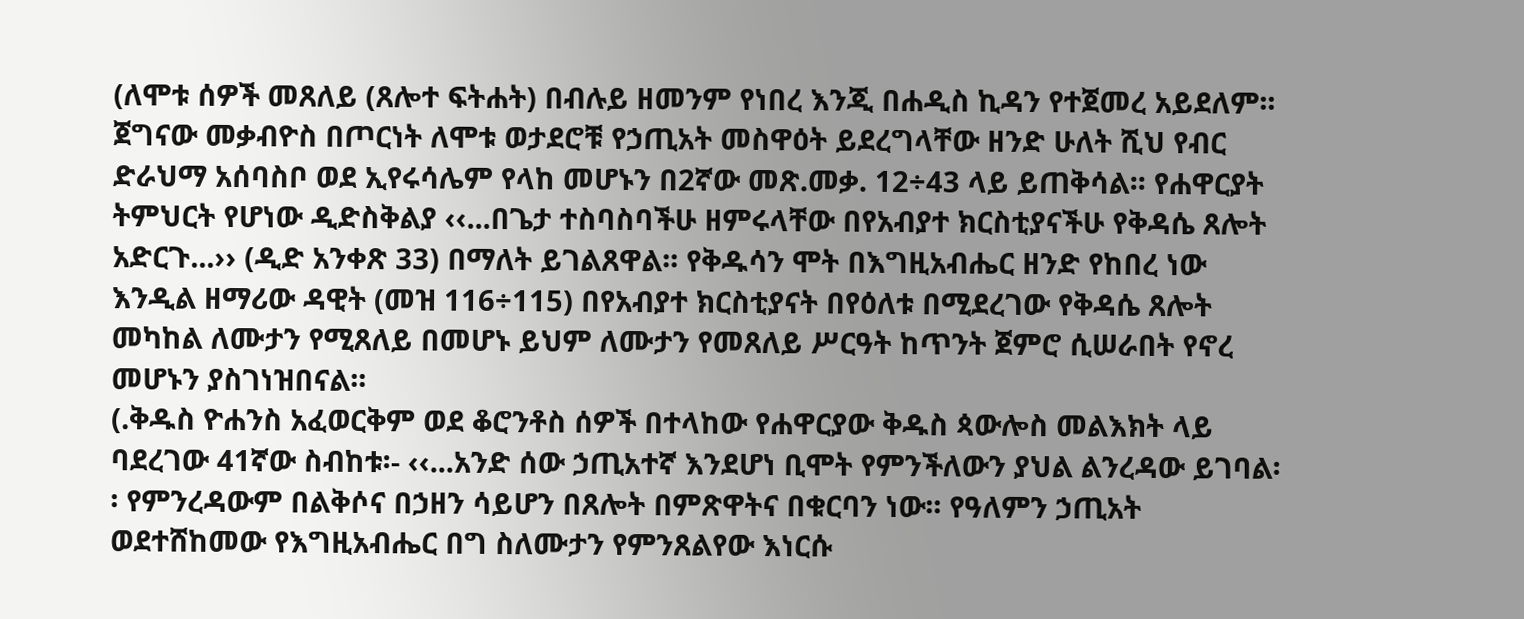(ለሞቱ ሰዎች መጸለይ (ጸሎተ ፍትሐት) በብሉይ ዘመንም የነበረ እንጂ በሐዲስ ኪዳን የተጀመረ አይደለም፡፡ ጀግናው መቃብዮስ በጦርነት ለሞቱ ወታደሮቹ የኃጢአት መስዋዕት ይደረግላቸው ዘንድ ሁለት ሺህ የብር ድራህማ አሰባስቦ ወደ ኢየሩሳሌም የላከ መሆኑን በ2ኛው መጽ.መቃ. 12÷43 ላይ ይጠቅሳል፡፡ የሐዋርያት ትምህርት የሆነው ዲድስቅልያ ‹‹...በጌታ ተስባስባችሁ ዘምሩላቸው በየአብያተ ክርስቲያናችሁ የቅዳሴ ጸሎት አድርጉ...›› (ዲድ አንቀጽ 33) በማለት ይገልጸዋል፡፡ የቅዱሳን ሞት በእግዚአብሔር ዘንድ የከበረ ነው እንዲል ዘማሪው ዳዊት (መዝ 116÷115) በየአብያተ ክርስቲያናት በየዕለቱ በሚደረገው የቅዳሴ ጸሎት መካከል ለሙታን የሚጸለይ በመሆኑ ይህም ለሙታን የመጸለይ ሥርዓት ከጥንት ጀምሮ ሲሠራበት የኖረ መሆኑን ያስገነዝበናል፡፡
(.ቅዱስ ዮሐንስ አፈወርቅም ወደ ቆሮንቶስ ሰዎች በተላከው የሐዋርያው ቅዱስ ጳውሎስ መልእክት ላይ ባደረገው 41ኛው ስብከቱ፡- ‹‹...አንድ ሰው ኃጢአተኛ እንደሆነ ቢሞት የምንችለውን ያህል ልንረዳው ይገባል፡፡ የምንረዳውም በልቅሶና በኃዘን ሳይሆን በጸሎት በምጽዋትና በቁርባን ነው፡፡ የዓለምን ኃጢአት ወደተሸከመው የእግዚአብሔር በግ ስለሙታን የምንጸልየው እነርሱ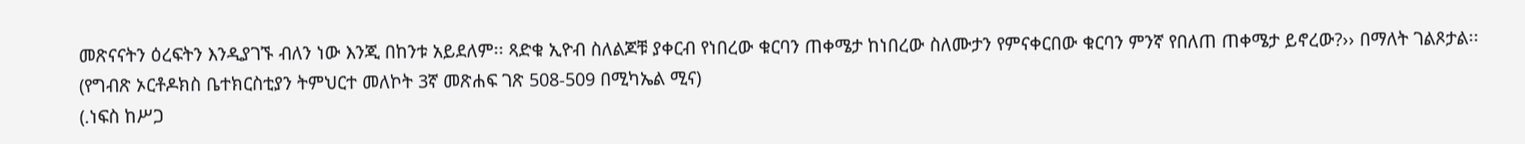መጽናናትን ዕረፍትን እንዲያገኙ ብለን ነው እንጂ በከንቱ አይደለም፡፡ ጻድቁ ኢዮብ ስለልጆቹ ያቀርብ የነበረው ቁርባን ጠቀሜታ ከነበረው ስለሙታን የምናቀርበው ቁርባን ምንኛ የበለጠ ጠቀሜታ ይኖረው?›› በማለት ገልጾታል፡፡ (የግብጽ ኦርቶዶክስ ቤተክርስቲያን ትምህርተ መለኮት 3ኛ መጽሐፍ ገጽ 508-509 በሚካኤል ሚና)
(.ነፍስ ከሥጋ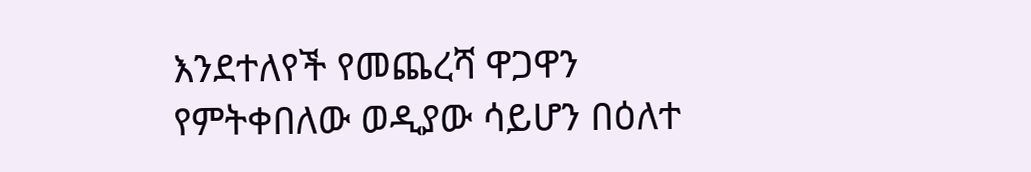እንደተለየች የመጨረሻ ዋጋዋን የምትቀበለው ወዲያው ሳይሆን በዕለተ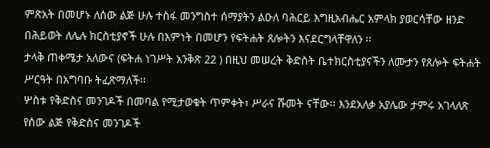ምጽአት በመሆኑ ለሰው ልጅ ሁሉ ተስፋ መንግስተ ሰማያትን ልዑለ ባሕርይ እግዚአብሔር አምላክ ያወርሳቸው ዘንድ በሕይወት ለሌሉ ክርስቲያኖች ሁሉ በእምነት በመሆን የፍትሐት ጸሎትን እናደርግላቸዋለን ፡፡
ታላቅ ጠቀሜታ አለውና (ፍትሐ ነገሥት አንቅጽ 22 ) በዚህ መሠረት ቅድስት ቤተክርስቲያናችን ለሙታን የጸሎት ፍትሐት ሥርዓት በአግባቡ ትፈጽማለች፡፡
ሦስቱ የቅድስና መንገዶች በመባል የሚታወቁት ጥምቀት፣ ሥራና ሹመት ናቸው፡፡ እንደአለቃ አያሌው ታምሩ አገላለጽ የሰው ልጅ የቅድስና መንገዶች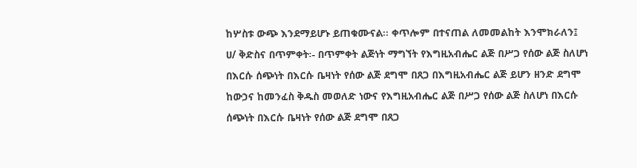ከሦስቱ ውጭ እንደማይሆኑ ይጠቁሙናል፡፡ ቀጥሎም በተናጠል ለመመልከት እንሞክራለን፤
ሀ/ ቅድስና በጥምቀት፡- በጥምቀት ልጅነት ማግኘት የእግዚአብሔር ልጅ በሥጋ የሰው ልጅ ስለሆነ በእርሱ ሰጭነት በእርሱ ቤዛነት የሰው ልጅ ደግሞ በጸጋ በእግዚአብሔር ልጅ ይሆን ዘንድ ደግሞ ከውኃና ከመንፈስ ቅዱስ መወለድ ነውና የእግዚአብሔር ልጅ በሥጋ የሰው ልጅ ስለሆነ በእርሱ ሰጭነት በእርሱ ቤዛነት የሰው ልጅ ደግሞ በጸጋ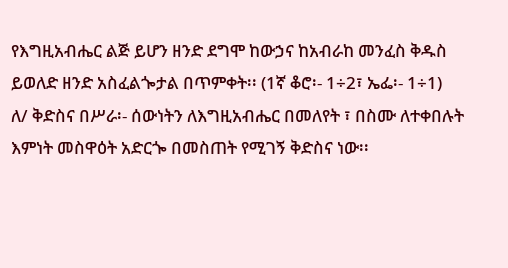የእግዚአብሔር ልጅ ይሆን ዘንድ ደግሞ ከውኃና ከአብራከ መንፈስ ቅዱስ ይወለድ ዘንድ አስፈልጐታል በጥምቀት፡፡ (1ኛ ቆሮ፡- 1÷2፣ ኤፌ፡- 1÷1)
ለ/ ቅድስና በሥራ፡- ሰውነትን ለእግዚአብሔር በመለየት ፣ በስሙ ለተቀበሉት እምነት መስዋዕት አድርጐ በመስጠት የሚገኝ ቅድስና ነው፡፡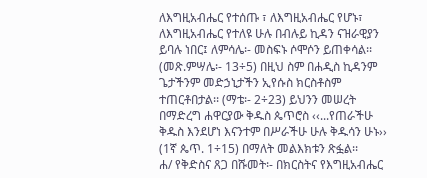ለእግዚአብሔር የተሰጡ ፣ ለእግዚአብሔር የሆኑ፣ ለእግዚአብሔር የተለዩ ሁሉ በብሉይ ኪዳን ናዝራዊያን ይባሉ ነበር፤ ለምሳሌ፡- መስፍኑ ሶሞሶን ይጠቀሳል፡፡ (መጽ.ምሣሌ፡- 13÷5) በዚህ ስም በሐዲስ ኪዳንም ጌታችንም መድኃኒታችን ኢየሱስ ክርስቶስም ተጠርቶበታል፡፡ (ማቴ፡- 2÷23) ይህንን መሠረት በማድረግ ሐዋርያው ቅዱስ ጴጥሮስ ‹‹...የጠራችሁ ቅዱስ እንደሆነ እናንተም በሥራችሁ ሁሉ ቅዱሳን ሁኑ›› (1ኛ ጴጥ. 1÷15) በማለት መልእክቱን ጽፏል፡፡
ሐ/ የቅድስና ጸጋ በሹመት፡- በክርስትና የእግዚአብሔር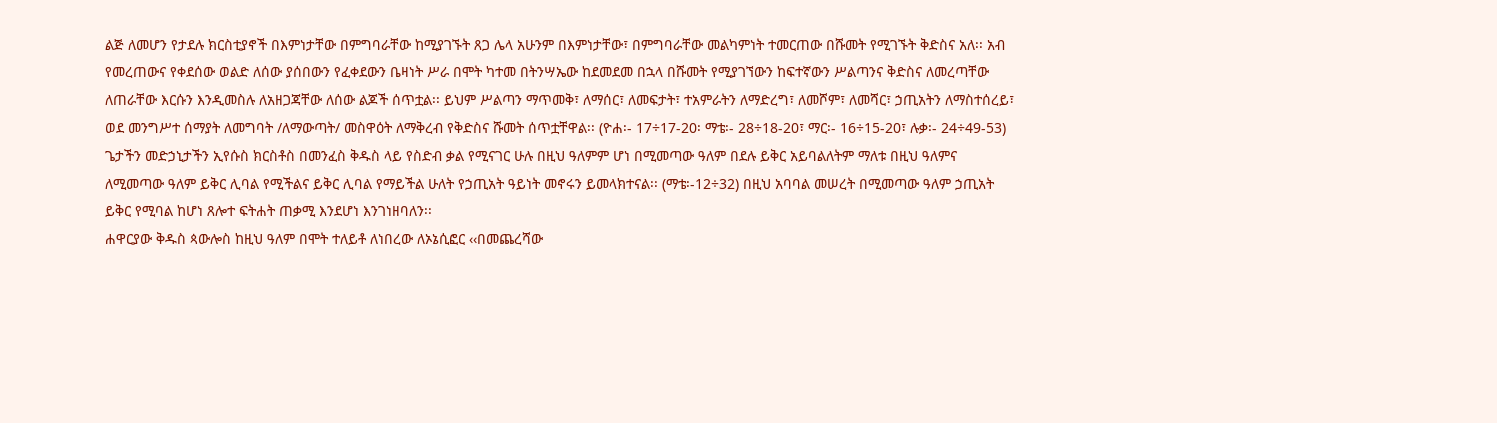ልጅ ለመሆን የታደሉ ክርስቲያኖች በእምነታቸው በምግባራቸው ከሚያገኙት ጸጋ ሌላ አሁንም በእምነታቸው፣ በምግባራቸው መልካምነት ተመርጠው በሹመት የሚገኙት ቅድስና አለ፡፡ አብ የመረጠውና የቀደሰው ወልድ ለሰው ያሰበውን የፈቀደውን ቤዛነት ሥራ በሞት ካተመ በትንሣኤው ከደመደመ በኋላ በሹመት የሚያገኘውን ከፍተኛውን ሥልጣንና ቅድስና ለመረጣቸው ለጠራቸው እርሱን እንዲመስሉ ለአዘጋጃቸው ለሰው ልጆች ሰጥቷል፡፡ ይህም ሥልጣን ማጥመቅ፣ ለማሰር፣ ለመፍታት፣ ተአምራትን ለማድረግ፣ ለመሾም፣ ለመሻር፣ ኃጢአትን ለማስተሰረይ፣ ወደ መንግሥተ ሰማያት ለመግባት /ለማውጣት/ መስዋዕት ለማቅረብ የቅድስና ሹመት ሰጥቷቸዋል፡፡ (ዮሐ፡- 17÷17-20፡ ማቴ፡- 28÷18-20፣ ማር፡- 16÷15-20፣ ሉቃ፡- 24÷49-53)
ጌታችን መድኃኒታችን ኢየሱስ ክርስቶስ በመንፈስ ቅዱስ ላይ የስድብ ቃል የሚናገር ሁሉ በዚህ ዓለምም ሆነ በሚመጣው ዓለም በደሉ ይቅር አይባልለትም ማለቱ በዚህ ዓለምና ለሚመጣው ዓለም ይቅር ሊባል የሚችልና ይቅር ሊባል የማይችል ሁለት የኃጢአት ዓይነት መኖሩን ይመላክተናል፡፡ (ማቴ፡-12÷32) በዚህ አባባል መሠረት በሚመጣው ዓለም ኃጢአት ይቅር የሚባል ከሆነ ጸሎተ ፍትሐት ጠቃሚ እንደሆነ እንገነዘባለን፡፡
ሐዋርያው ቅዱስ ጳውሎስ ከዚህ ዓለም በሞት ተለይቶ ለነበረው ለኦኔሲፎር ‹‹በመጨረሻው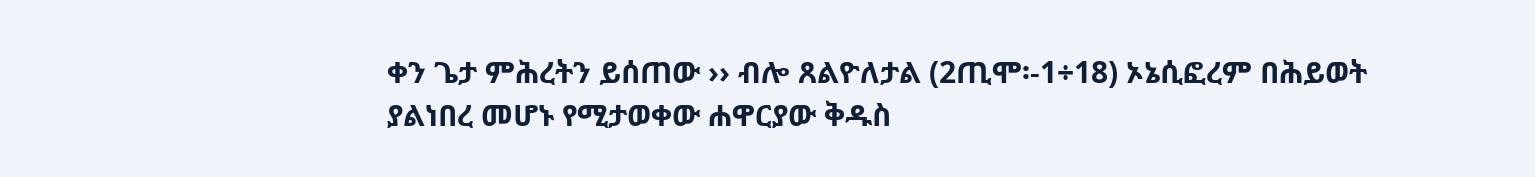ቀን ጌታ ምሕረትን ይሰጠው ›› ብሎ ጸልዮለታል (2ጢሞ፡-1÷18) ኦኔሲፎረም በሕይወት ያልነበረ መሆኑ የሚታወቀው ሐዋርያው ቅዱስ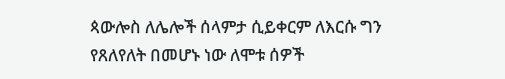ጳውሎስ ለሌሎች ሰላምታ ሲይቀርም ለእርሱ ግን የጸለየለት በመሆኑ ነው ለሞቱ ሰዎች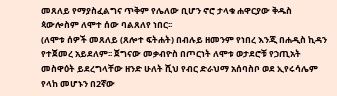መጸለይ የማያስፈልግና ጥቅም የሌለው ቢሆን ኖሮ ታላቁ ሐዋርያው ቅዱስ ጳውሎስም ለሞተ ሰው ባልጸለየ ነበር፡፡
(ለሞቱ ሰዎች መጸለይ (ጸሎተ ፍትሐት) በብሉይ ዘመንም የነበረ እንጂ በሐዲስ ኪዳን የተጀመረ አይደለም፡፡ ጀግናው መቃብዮስ በጦርነት ለሞቱ ወታደሮቹ የኃጢአት መስዋዕት ይደረግላቸው ዘንድ ሁለት ሺህ የብር ድራህማ አሰባስቦ ወደ ኢየሩሳሌም የላከ መሆኑን በ2ኛው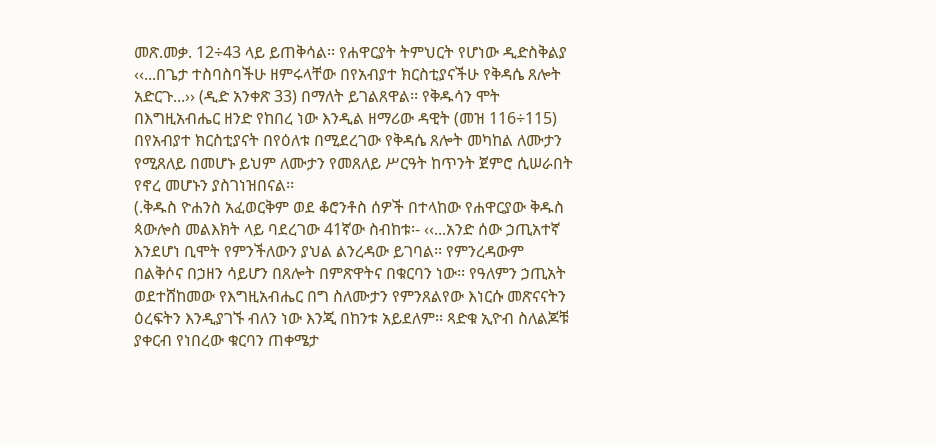መጽ.መቃ. 12÷43 ላይ ይጠቅሳል፡፡ የሐዋርያት ትምህርት የሆነው ዲድስቅልያ ‹‹...በጌታ ተስባስባችሁ ዘምሩላቸው በየአብያተ ክርስቲያናችሁ የቅዳሴ ጸሎት አድርጉ...›› (ዲድ አንቀጽ 33) በማለት ይገልጸዋል፡፡ የቅዱሳን ሞት በእግዚአብሔር ዘንድ የከበረ ነው እንዲል ዘማሪው ዳዊት (መዝ 116÷115) በየአብያተ ክርስቲያናት በየዕለቱ በሚደረገው የቅዳሴ ጸሎት መካከል ለሙታን የሚጸለይ በመሆኑ ይህም ለሙታን የመጸለይ ሥርዓት ከጥንት ጀምሮ ሲሠራበት የኖረ መሆኑን ያስገነዝበናል፡፡
(.ቅዱስ ዮሐንስ አፈወርቅም ወደ ቆሮንቶስ ሰዎች በተላከው የሐዋርያው ቅዱስ ጳውሎስ መልእክት ላይ ባደረገው 41ኛው ስብከቱ፡- ‹‹...አንድ ሰው ኃጢአተኛ እንደሆነ ቢሞት የምንችለውን ያህል ልንረዳው ይገባል፡፡ የምንረዳውም በልቅሶና በኃዘን ሳይሆን በጸሎት በምጽዋትና በቁርባን ነው፡፡ የዓለምን ኃጢአት ወደተሸከመው የእግዚአብሔር በግ ስለሙታን የምንጸልየው እነርሱ መጽናናትን ዕረፍትን እንዲያገኙ ብለን ነው እንጂ በከንቱ አይደለም፡፡ ጻድቁ ኢዮብ ስለልጆቹ ያቀርብ የነበረው ቁርባን ጠቀሜታ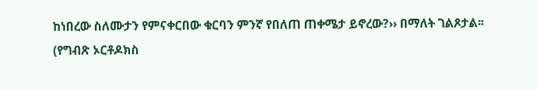ከነበረው ስለሙታን የምናቀርበው ቁርባን ምንኛ የበለጠ ጠቀሜታ ይኖረው?›› በማለት ገልጾታል፡፡ (የግብጽ ኦርቶዶክስ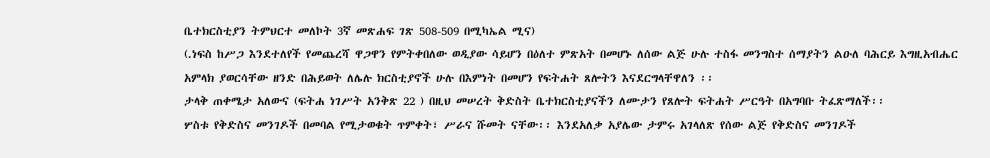ቤተክርስቲያን ትምህርተ መለኮት 3ኛ መጽሐፍ ገጽ 508-509 በሚካኤል ሚና)
(.ነፍስ ከሥጋ እንደተለየች የመጨረሻ ዋጋዋን የምትቀበለው ወዲያው ሳይሆን በዕለተ ምጽአት በመሆኑ ለሰው ልጅ ሁሉ ተስፋ መንግስተ ሰማያትን ልዑለ ባሕርይ እግዚአብሔር አምላክ ያወርሳቸው ዘንድ በሕይወት ለሌሉ ክርስቲያኖች ሁሉ በእምነት በመሆን የፍትሐት ጸሎትን እናደርግላቸዋለን ፡፡
ታላቅ ጠቀሜታ አለውና (ፍትሐ ነገሥት አንቅጽ 22 ) በዚህ መሠረት ቅድስት ቤተክርስቲያናችን ለሙታን የጸሎት ፍትሐት ሥርዓት በአግባቡ ትፈጽማለች፡፡
ሦስቱ የቅድስና መንገዶች በመባል የሚታወቁት ጥምቀት፣ ሥራና ሹመት ናቸው፡፡ እንደአለቃ አያሌው ታምሩ አገላለጽ የሰው ልጅ የቅድስና መንገዶች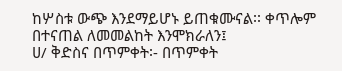ከሦስቱ ውጭ እንደማይሆኑ ይጠቁሙናል፡፡ ቀጥሎም በተናጠል ለመመልከት እንሞክራለን፤
ሀ/ ቅድስና በጥምቀት፡- በጥምቀት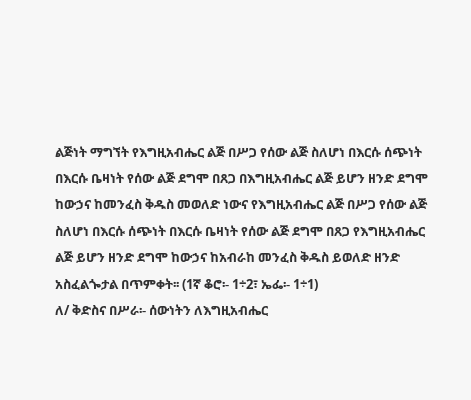ልጅነት ማግኘት የእግዚአብሔር ልጅ በሥጋ የሰው ልጅ ስለሆነ በእርሱ ሰጭነት በእርሱ ቤዛነት የሰው ልጅ ደግሞ በጸጋ በእግዚአብሔር ልጅ ይሆን ዘንድ ደግሞ ከውኃና ከመንፈስ ቅዱስ መወለድ ነውና የእግዚአብሔር ልጅ በሥጋ የሰው ልጅ ስለሆነ በእርሱ ሰጭነት በእርሱ ቤዛነት የሰው ልጅ ደግሞ በጸጋ የእግዚአብሔር ልጅ ይሆን ዘንድ ደግሞ ከውኃና ከአብራከ መንፈስ ቅዱስ ይወለድ ዘንድ አስፈልጐታል በጥምቀት፡፡ (1ኛ ቆሮ፡- 1÷2፣ ኤፌ፡- 1÷1)
ለ/ ቅድስና በሥራ፡- ሰውነትን ለእግዚአብሔር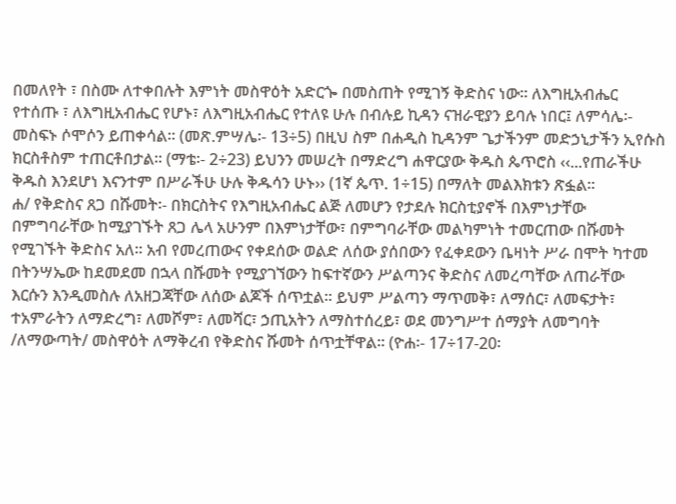በመለየት ፣ በስሙ ለተቀበሉት እምነት መስዋዕት አድርጐ በመስጠት የሚገኝ ቅድስና ነው፡፡ ለእግዚአብሔር የተሰጡ ፣ ለእግዚአብሔር የሆኑ፣ ለእግዚአብሔር የተለዩ ሁሉ በብሉይ ኪዳን ናዝራዊያን ይባሉ ነበር፤ ለምሳሌ፡- መስፍኑ ሶሞሶን ይጠቀሳል፡፡ (መጽ.ምሣሌ፡- 13÷5) በዚህ ስም በሐዲስ ኪዳንም ጌታችንም መድኃኒታችን ኢየሱስ ክርስቶስም ተጠርቶበታል፡፡ (ማቴ፡- 2÷23) ይህንን መሠረት በማድረግ ሐዋርያው ቅዱስ ጴጥሮስ ‹‹...የጠራችሁ ቅዱስ እንደሆነ እናንተም በሥራችሁ ሁሉ ቅዱሳን ሁኑ›› (1ኛ ጴጥ. 1÷15) በማለት መልእክቱን ጽፏል፡፡
ሐ/ የቅድስና ጸጋ በሹመት፡- በክርስትና የእግዚአብሔር ልጅ ለመሆን የታደሉ ክርስቲያኖች በእምነታቸው በምግባራቸው ከሚያገኙት ጸጋ ሌላ አሁንም በእምነታቸው፣ በምግባራቸው መልካምነት ተመርጠው በሹመት የሚገኙት ቅድስና አለ፡፡ አብ የመረጠውና የቀደሰው ወልድ ለሰው ያሰበውን የፈቀደውን ቤዛነት ሥራ በሞት ካተመ በትንሣኤው ከደመደመ በኋላ በሹመት የሚያገኘውን ከፍተኛውን ሥልጣንና ቅድስና ለመረጣቸው ለጠራቸው እርሱን እንዲመስሉ ለአዘጋጃቸው ለሰው ልጆች ሰጥቷል፡፡ ይህም ሥልጣን ማጥመቅ፣ ለማሰር፣ ለመፍታት፣ ተአምራትን ለማድረግ፣ ለመሾም፣ ለመሻር፣ ኃጢአትን ለማስተሰረይ፣ ወደ መንግሥተ ሰማያት ለመግባት /ለማውጣት/ መስዋዕት ለማቅረብ የቅድስና ሹመት ሰጥቷቸዋል፡፡ (ዮሐ፡- 17÷17-20፡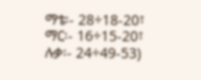ማቴ፡- 28÷18-20፣ ማር፡- 16÷15-20፣ ሉቃ፡- 24÷49-53)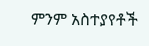ምንም አስተያየቶች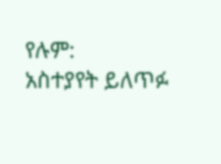የሉም:
አስተያየት ይለጥፉ